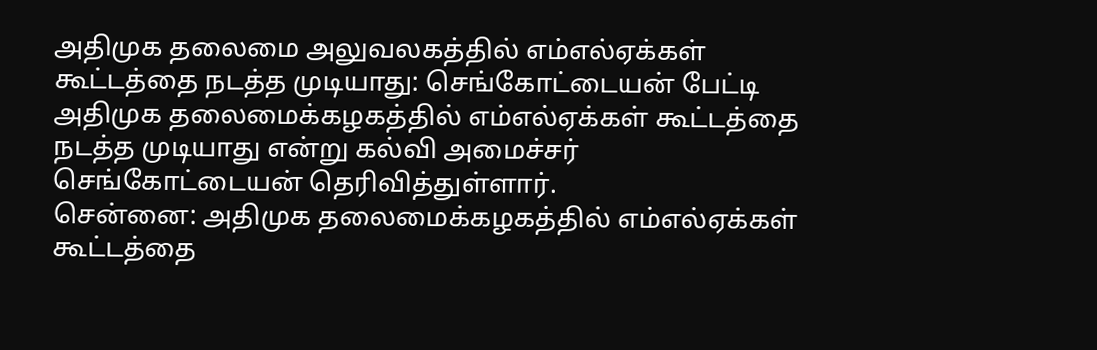அதிமுக தலைமை அலுவலகத்தில் எம்எல்ஏக்கள் கூட்டத்தை நடத்த முடியாது: செங்கோட்டையன் பேட்டி
அதிமுக தலைமைக்கழகத்தில் எம்எல்ஏக்கள் கூட்டத்தை நடத்த முடியாது என்று கல்வி அமைச்சர் செங்கோட்டையன் தெரிவித்துள்ளார்.
சென்னை: அதிமுக தலைமைக்கழகத்தில் எம்எல்ஏக்கள் கூட்டத்தை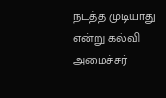நடத்த முடியாது என்று கல்வி அமைச்சர்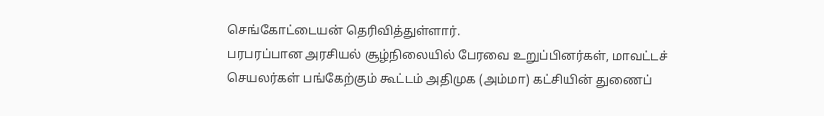செங்கோட்டையன் தெரிவித்துள்ளார்.
பரபரப்பான அரசியல் சூழ்நிலையில் பேரவை உறுப்பினர்கள், மாவட்டச் செயலர்கள் பங்கேற்கும் கூட்டம் அதிமுக (அம்மா) கட்சியின் துணைப்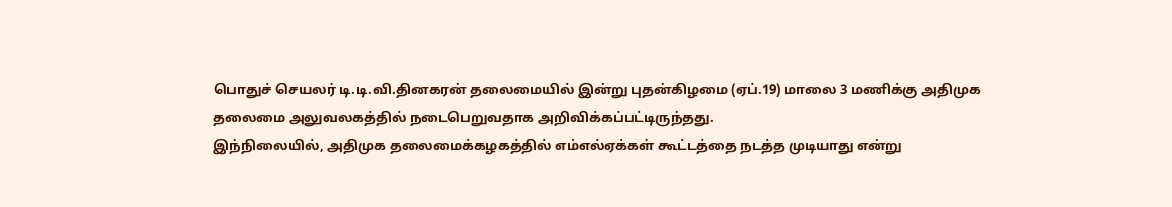பொதுச் செயலர் டி.டி.வி.தினகரன் தலைமையில் இன்று புதன்கிழமை (ஏப்.19) மாலை 3 மணிக்கு அதிமுக தலைமை அலுவலகத்தில் நடைபெறுவதாக அறிவிக்கப்பட்டிருந்தது.
இந்நிலையில், அதிமுக தலைமைக்கழகத்தில் எம்எல்ஏக்கள் கூட்டத்தை நடத்த முடியாது என்று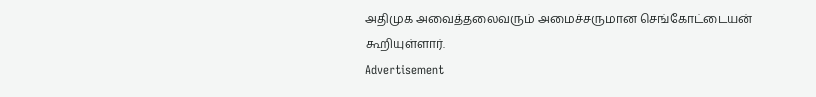அதிமுக அவைத்தலைவரும் அமைச்சருமான செங்கோட்டையன் கூறியுள்ளார்.
Advertisement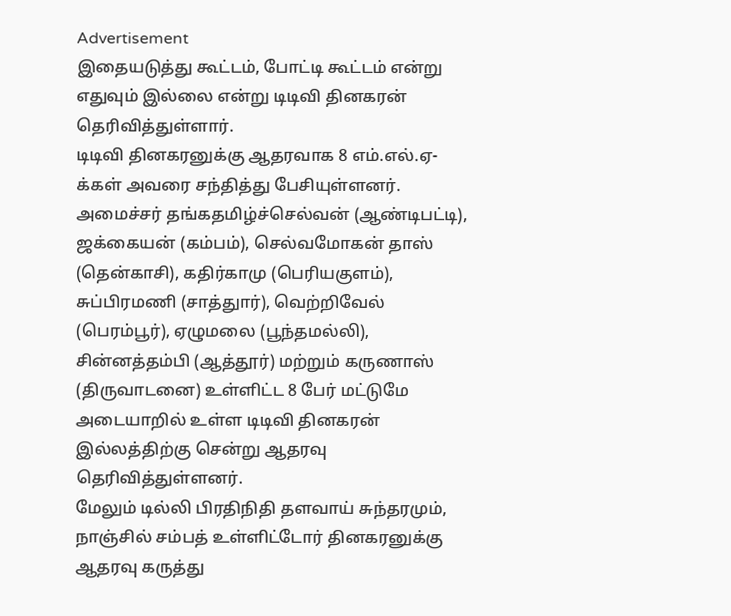Advertisement
இதையடுத்து கூட்டம், போட்டி கூட்டம் என்று எதுவும் இல்லை என்று டிடிவி தினகரன் தெரிவித்துள்ளார்.
டிடிவி தினகரனுக்கு ஆதரவாக 8 எம்.எல்.ஏ-க்கள் அவரை சந்தித்து பேசியுள்ளனர். அமைச்சர் தங்கதமிழ்ச்செல்வன் (ஆண்டிபட்டி), ஜக்கையன் (கம்பம்), செல்வமோகன் தாஸ் (தென்காசி), கதிர்காமு (பெரியகுளம்), சுப்பிரமணி (சாத்துார்), வெற்றிவேல் (பெரம்பூர்), ஏழுமலை (பூந்தமல்லி), சின்னத்தம்பி (ஆத்தூர்) மற்றும் கருணாஸ் (திருவாடனை) உள்ளிட்ட 8 பேர் மட்டுமே அடையாறில் உள்ள டிடிவி தினகரன் இல்லத்திற்கு சென்று ஆதரவு தெரிவித்துள்ளனர்.
மேலும் டில்லி பிரதிநிதி தளவாய் சுந்தரமும், நாஞ்சில் சம்பத் உள்ளிட்டோர் தினகரனுக்கு ஆதரவு கருத்து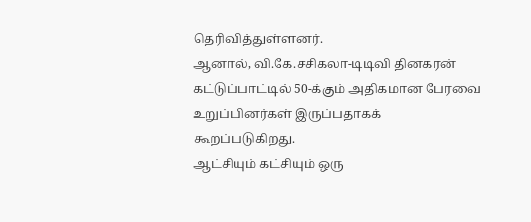தெரிவித்துள்ளனர்.
ஆனால், வி.கே.சசிகலா-டிடிவி தினகரன் கட்டுப்பாட்டில் 50-க்கும் அதிகமான பேரவை உறுப்பினர்கள் இருப்பதாகக் கூறப்படுகிறது.
ஆட்சியும் கட்சியும் ஒரு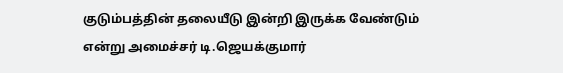குடும்பத்தின் தலையீடு இன்றி இருக்க வேண்டும் என்று அமைச்சர் டி.ஜெயக்குமார்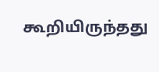கூறியிருந்தது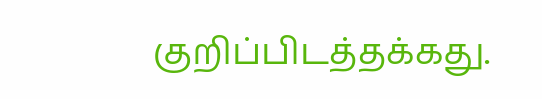குறிப்பிடத்தக்கது.